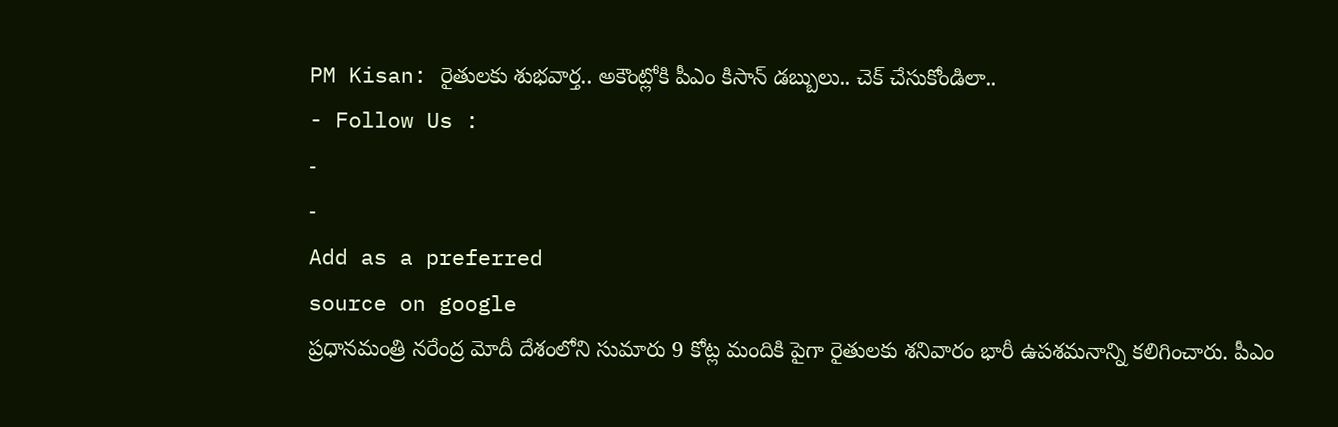PM Kisan: రైతులకు శుభవార్త.. అకౌంట్లోకి పీఎం కిసాన్ డబ్బులు.. చెక్ చేసుకోండిలా..
- Follow Us :
-
-
Add as a preferred
source on google
ప్రధానమంత్రి నరేంద్ర మోదీ దేశంలోని సుమారు 9 కోట్ల మందికి పైగా రైతులకు శనివారం భారీ ఉపశమనాన్ని కలిగించారు. పీఎం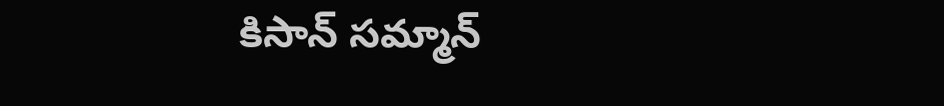కిసాన్ సమ్మాన్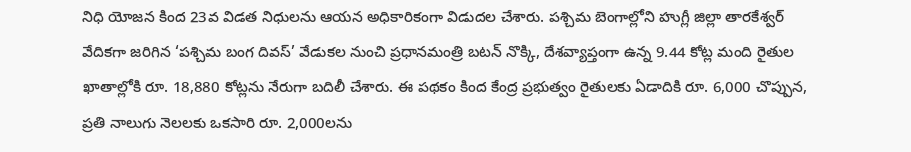నిధి యోజన కింద 23వ విడత నిధులను ఆయన అధికారికంగా విడుదల చేశారు. పశ్చిమ బెంగాల్లోని హుగ్లీ జిల్లా తారకేశ్వర్ వేదికగా జరిగిన ‘పశ్చిమ బంగ దివస్’ వేడుకల నుంచి ప్రధానమంత్రి బటన్ నొక్కి, దేశవ్యాప్తంగా ఉన్న 9.44 కోట్ల మంది రైతుల ఖాతాల్లోకి రూ. 18,880 కోట్లను నేరుగా బదిలీ చేశారు. ఈ పథకం కింద కేంద్ర ప్రభుత్వం రైతులకు ఏడాదికి రూ. 6,000 చొప్పున, ప్రతి నాలుగు నెలలకు ఒకసారి రూ. 2,000లను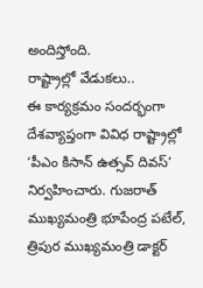అందిస్తోంది.
రాష్ట్రాల్లో వేడుకలు..
ఈ కార్యక్రమం సందర్భంగా దేశవ్యాప్తంగా వివిధ రాష్ట్రాల్లో ‘పీఎం కిసాన్ ఉత్సవ్ దివస్’ నిర్వహించారు. గుజరాత్ ముఖ్యమంత్రి భూపేంద్ర పటేల్, త్రిపుర ముఖ్యమంత్రి డాక్టర్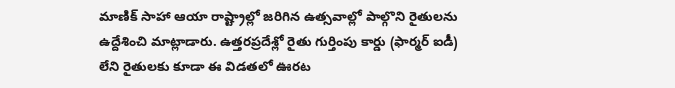మాణిక్ సాహా ఆయా రాష్ట్రాల్లో జరిగిన ఉత్సవాల్లో పాల్గొని రైతులను ఉద్దేశించి మాట్లాడారు. ఉత్తరప్రదేశ్లో రైతు గుర్తింపు కార్డు (ఫార్మర్ ఐడీ) లేని రైతులకు కూడా ఈ విడతలో ఊరట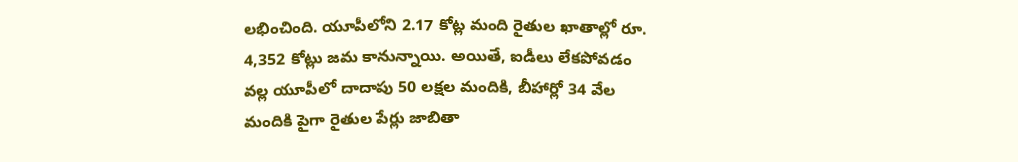లభించింది. యూపీలోని 2.17 కోట్ల మంది రైతుల ఖాతాల్లో రూ. 4,352 కోట్లు జమ కానున్నాయి. అయితే, ఐడీలు లేకపోవడం వల్ల యూపీలో దాదాపు 50 లక్షల మందికి, బీహార్లో 34 వేల మందికి పైగా రైతుల పేర్లు జాబితా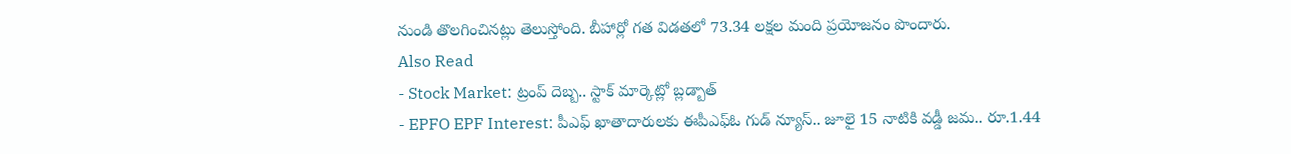నుండి తొలగించినట్లు తెలుస్తోంది. బీహార్లో గత విడతలో 73.34 లక్షల మంది ప్రయోజనం పొందారు.
Also Read
- Stock Market: ట్రంప్ దెబ్బ.. స్టాక్ మార్కెట్లో బ్లడ్బాత్
- EPFO EPF Interest: పీఎఫ్ ఖాతాదారులకు ఈపీఎఫ్ఓ గుడ్ న్యూస్.. జూలై 15 నాటికి వడ్డీ జమ.. రూ.1.44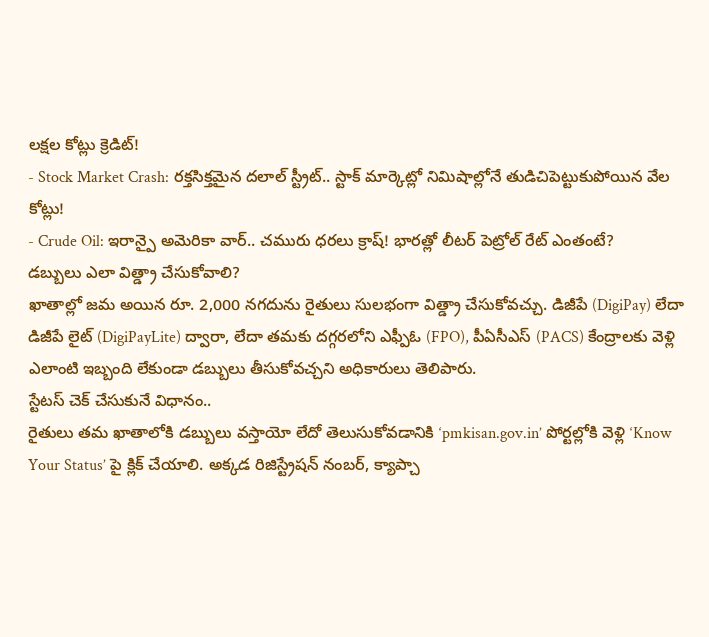లక్షల కోట్లు క్రెడిట్!
- Stock Market Crash: రక్తసిక్తమైన దలాల్ స్ట్రీట్.. స్టాక్ మార్కెట్లో నిమిషాల్లోనే తుడిచిపెట్టుకుపోయిన వేల కోట్లు!
- Crude Oil: ఇరాన్పై అమెరికా వార్.. చమురు ధరలు క్రాష్! భారత్లో లీటర్ పెట్రోల్ రేట్ ఎంతంటే?
డబ్బులు ఎలా విత్డ్రా చేసుకోవాలి?
ఖాతాల్లో జమ అయిన రూ. 2,000 నగదును రైతులు సులభంగా విత్డ్రా చేసుకోవచ్చు. డిజీపే (DigiPay) లేదా డిజీపే లైట్ (DigiPayLite) ద్వారా, లేదా తమకు దగ్గరలోని ఎఫ్పీఓ (FPO), పీఏసీఎస్ (PACS) కేంద్రాలకు వెళ్లి ఎలాంటి ఇబ్బంది లేకుండా డబ్బులు తీసుకోవచ్చని అధికారులు తెలిపారు.
స్టేటస్ చెక్ చేసుకునే విధానం..
రైతులు తమ ఖాతాలోకి డబ్బులు వస్తాయో లేదో తెలుసుకోవడానికి ‘pmkisan.gov.in’ పోర్టల్లోకి వెళ్లి ‘Know Your Status’ పై క్లిక్ చేయాలి. అక్కడ రిజిస్ట్రేషన్ నంబర్, క్యాప్చా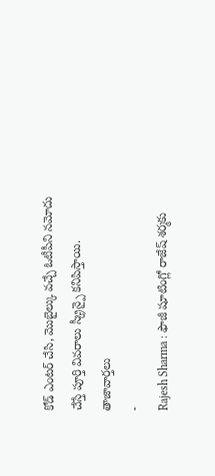కోడ్ ఎంటర్ చేసి, మొబైల్కు వచ్చే ఓటీపీని నమోదు చేస్తే పూర్తి వివరాలు స్క్రీన్పై కనిపిస్తాయి.
తాజావార్తలు
-
Rajesh Sharma : ఫౌజీ షూటింగ్లో రాజేష్ శర్మకు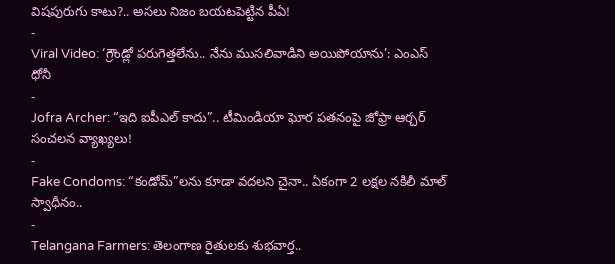విషపురుగు కాటు?.. అసలు నిజం బయటపెట్టిన పీఏ!
-
Viral Video: ‘గ్రౌండ్లో పరుగెత్తలేను.. నేను ముసలివాడిని అయిపోయాను’: ఎంఎస్ ధోనీ
-
Jofra Archer: “ఇది ఐపీఎల్ కాదు”.. టీమిండియా ఘోర పతనంపై జోఫ్రా ఆర్చర్ సంచలన వ్యాఖ్యలు!
-
Fake Condoms: “కండోమ్”లను కూడా వదలని చైనా.. ఏకంగా 2 లక్షల నకిలీ మాల్ స్వాధీనం..
-
Telangana Farmers: తెలంగాణ రైతులకు శుభవార్త..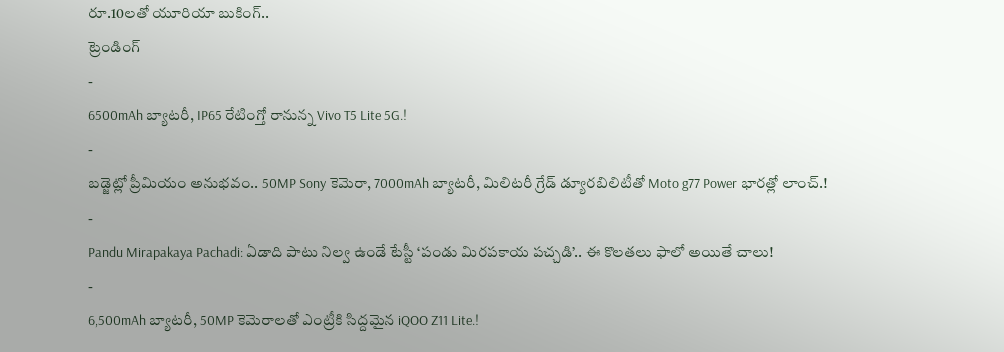రూ.10లతో యూరియా బుకింగ్..
ట్రెండింగ్
-
6500mAh బ్యాటరీ, IP65 రేటింగ్తో రానున్న Vivo T5 Lite 5G.!
-
బడ్జెట్లో ప్రీమియం అనుభవం.. 50MP Sony కెమెరా, 7000mAh బ్యాటరీ, మిలిటరీ గ్రేడ్ డ్యూరబిలిటీతో Moto g77 Power భారత్లో లాంచ్.!
-
Pandu Mirapakaya Pachadi: ఏడాది పాటు నిల్వ ఉండే టేస్టీ ‘పండు మిరపకాయ పచ్చడి’.. ఈ కొలతలు ఫాలో అయితే చాలు!
-
6,500mAh బ్యాటరీ, 50MP కెమెరాలతో ఎంట్రీకి సిద్దమైన iQOO Z11 Lite.!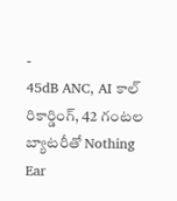-
45dB ANC, AI కాల్ రికార్డింగ్, 42 గంటల బ్యాటరీతో Nothing Ear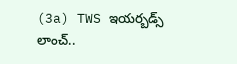(3a) TWS ఇయర్బడ్స్ లాంచ్..